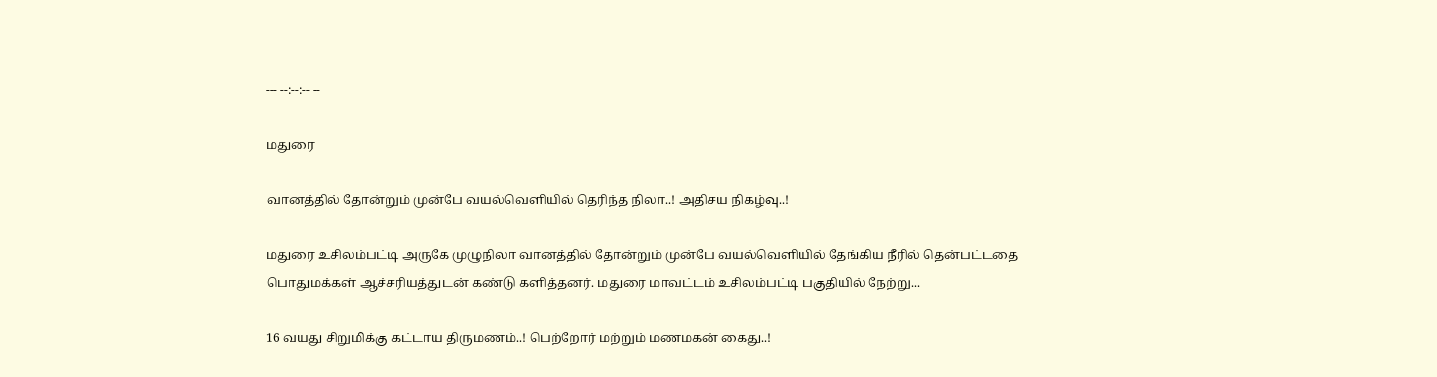--- --:--:-- --

மதுரை

வானத்தில் தோன்றும் முன்பே வயல்வெளியில் தெரிந்த நிலா..! அதிசய நிகழ்வு..!

மதுரை உசிலம்பட்டி அருகே முழுநிலா வானத்தில் தோன்றும் முன்பே வயல்வெளியில் தேங்கிய நீரில் தென்பட்டதை பொதுமக்கள் ஆச்சரியத்துடன் கண்டு களித்தனர். மதுரை மாவட்டம் உசிலம்பட்டி பகுதியில் நேற்று...

16 வயது சிறுமிக்கு கட்டாய திருமணம்..! பெற்றோர் மற்றும் மணமகன் கைது..!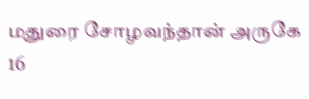மதுரை சோழவந்தான் அருகே 16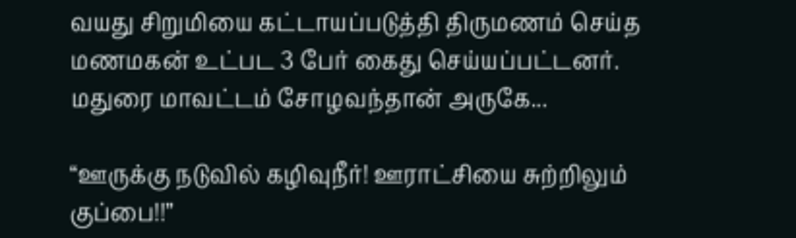வயது சிறுமியை கட்டாயப்படுத்தி திருமணம் செய்த மணமகன் உட்பட 3 பேர் கைது செய்யப்பட்டனர்.   மதுரை மாவட்டம் சோழவந்தான் அருகே...

“ஊருக்கு நடுவில் கழிவுநீர்! ஊராட்சியை சுற்றிலும் குப்பை!!”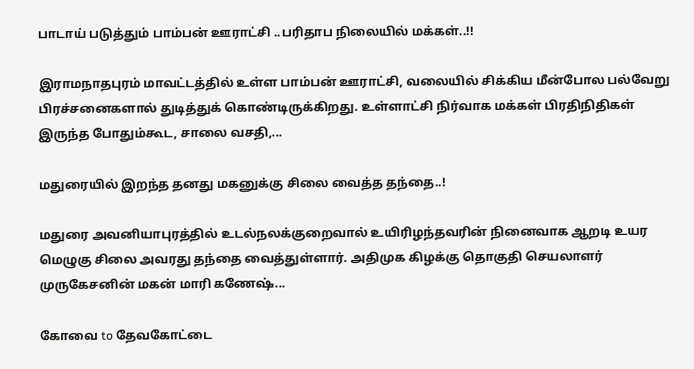பாடாய் படுத்தும் பாம்பன் ஊராட்சி ..பரிதாப நிலையில் மக்கள்..!!

இராமநாதபுரம் மாவட்டத்தில் உள்ள பாம்பன் ஊராட்சி, வலையில் சிக்கிய மீன்போல பல்வேறு பிரச்சனைகளால் துடித்துக் கொண்டிருக்கிறது. உள்ளாட்சி நிர்வாக மக்கள் பிரதிநிதிகள் இருந்த போதும்கூட, சாலை வசதி,...

மதுரையில் இறந்த தனது மகனுக்கு சிலை வைத்த தந்தை..!

மதுரை அவனியாபுரத்தில் உடல்நலக்குறைவால் உயிரிழந்தவரின் நினைவாக ஆறடி உயர மெழுகு சிலை அவரது தந்தை வைத்துள்ளார். அதிமுக கிழக்கு தொகுதி செயலாளர் முருகேசனின் மகன் மாரி கணேஷ்...

கோவை to தேவகோட்டை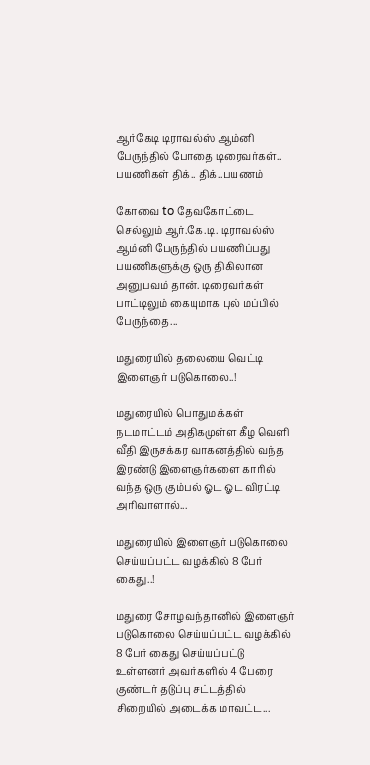ஆர்கேடி டிராவல்ஸ் ஆம்னி பேருந்தில் போதை டிரைவர்கள்.. பயணிகள் திக்.. திக்..பயணம்

கோவை to தேவகோட்டை செல்லும் ஆர்.கே.டி. டிராவல்ஸ் ஆம்னி பேருந்தில் பயணிப்பது பயணிகளுக்கு ஒரு திகிலான அனுபவம் தான். டிரைவர்கள் பாட்டிலும் கையுமாக புல் மப்பில் பேருந்தை...

மதுரையில் தலையை வெட்டி இளைஞர் படுகொலை..!

மதுரையில் பொதுமக்கள் நடமாட்டம் அதிகமுள்ள கீழ வெளி வீதி இருசக்கர வாகனத்தில் வந்த இரண்டு இளைஞர்களை காரில் வந்த ஒரு கும்பல் ஓட ஓட விரட்டி அரிவாளால்...

மதுரையில் இளைஞர் படுகொலை செய்யப்பட்ட வழக்கில் 8 பேர் கைது..!

மதுரை சோழவந்தானில் இளைஞர் படுகொலை செய்யப்பட்ட வழக்கில் 8 பேர் கைது செய்யப்பட்டு உள்ளனர் அவர்களில் 4 பேரை குண்டர் தடுப்பு சட்டத்தில் சிறையில் அடைக்க மாவட்ட...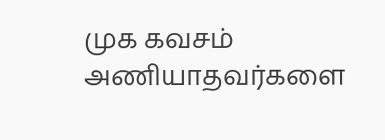முக கவசம் அணியாதவர்களை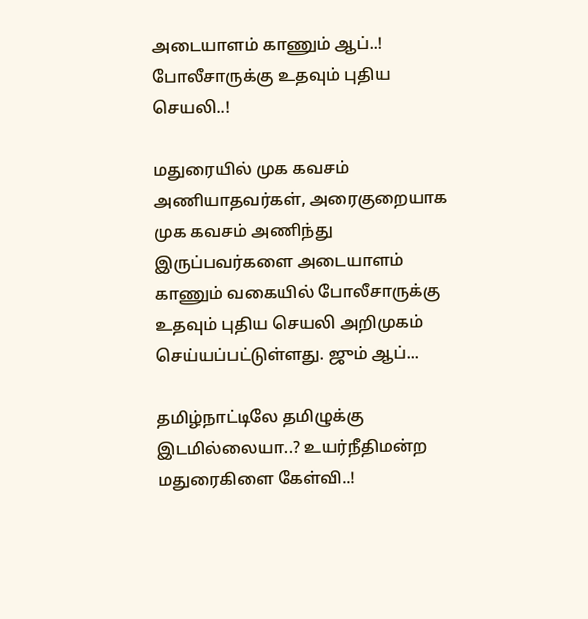அடையாளம் காணும் ஆப்..! போலீசாருக்கு உதவும் புதிய செயலி..!

மதுரையில் முக கவசம் அணியாதவர்கள், அரைகுறையாக முக கவசம் அணிந்து இருப்பவர்களை அடையாளம் காணும் வகையில் போலீசாருக்கு உதவும் புதிய செயலி அறிமுகம் செய்யப்பட்டுள்ளது. ஜும் ஆப்...

தமிழ்நாட்டிலே தமிழுக்கு இடமில்லையா..? உயர்நீதிமன்ற மதுரைகிளை கேள்வி..!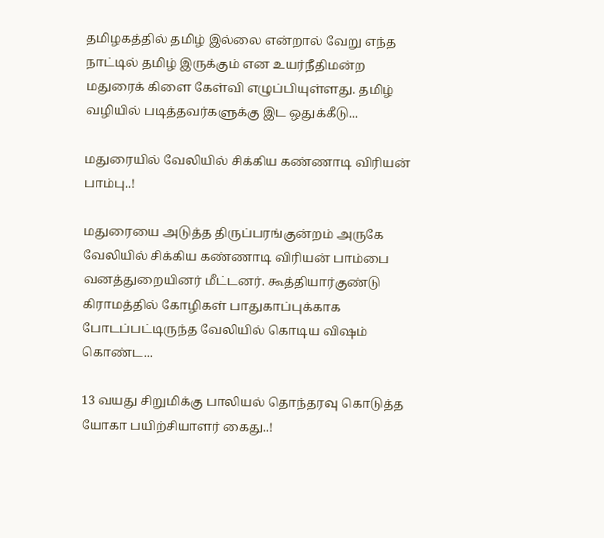தமிழகத்தில் தமிழ் இல்லை என்றால் வேறு எந்த நாட்டில் தமிழ் இருக்கும் என உயர்நீதிமன்ற மதுரைக் கிளை கேள்வி எழுப்பியுள்ளது. தமிழ் வழியில் படித்தவர்களுக்கு இட ஒதுக்கீடு...

மதுரையில் வேலியில் சிக்கிய கண்ணாடி விரியன் பாம்பு..!

மதுரையை அடுத்த திருப்பரங்குன்றம் அருகே வேலியில் சிக்கிய கண்ணாடி விரியன் பாம்பை வனத்துறையினர் மீட்டனர். கூத்தியார்குண்டு கிராமத்தில் கோழிகள் பாதுகாப்புக்காக போடப்பட்டிருந்த வேலியில் கொடிய விஷம் கொண்ட...

13 வயது சிறுமிக்கு பாலியல் தொந்தரவு கொடுத்த யோகா பயிற்சியாளர் கைது..!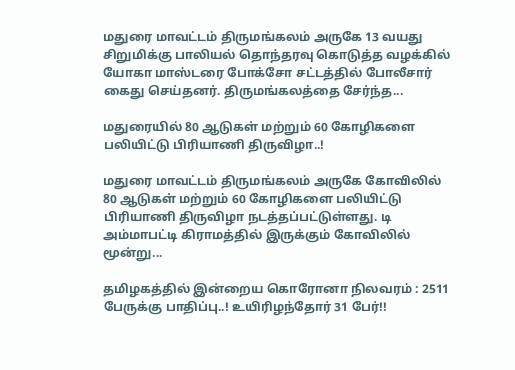மதுரை மாவட்டம் திருமங்கலம் அருகே 13 வயது சிறுமிக்கு பாலியல் தொந்தரவு கொடுத்த வழக்கில் யோகா மாஸ்டரை போக்சோ சட்டத்தில் போலீசார் கைது செய்தனர். திருமங்கலத்தை சேர்ந்த...

மதுரையில் 80 ஆடுகள் மற்றும் 60 கோழிகளை பலியிட்டு பிரியாணி திருவிழா..!

மதுரை மாவட்டம் திருமங்கலம் அருகே கோவிலில் 80 ஆடுகள் மற்றும் 60 கோழிகளை பலியிட்டு பிரியாணி திருவிழா நடத்தப்பட்டுள்ளது. டி அம்மாபட்டி கிராமத்தில் இருக்கும் கோவிலில் மூன்று...

தமிழகத்தில் இன்றைய கொரோனா நிலவரம் : 2511 பேருக்கு பாதிப்பு..! உயிரிழந்தோர் 31 பேர்!!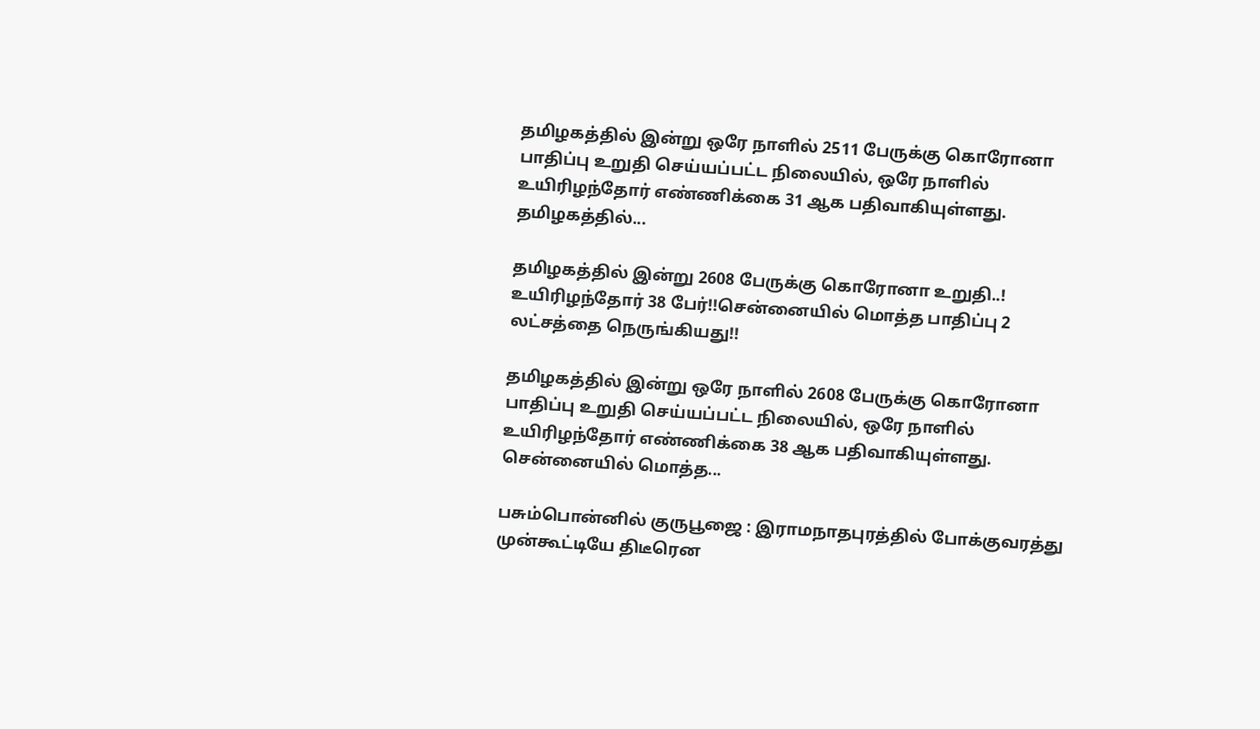தமிழகத்தில் இன்று ஒரே நாளில் 2511 பேருக்கு கொரோனா பாதிப்பு உறுதி செய்யப்பட்ட நிலையில், ஒரே நாளில் உயிரிழந்தோர் எண்ணிக்கை 31 ஆக பதிவாகியுள்ளது.   தமிழகத்தில்...

தமிழகத்தில் இன்று 2608 பேருக்கு கொரோனா உறுதி..! உயிரிழந்தோர் 38 பேர்!!சென்னையில் மொத்த பாதிப்பு 2 லட்சத்தை நெருங்கியது!!

தமிழகத்தில் இன்று ஒரே நாளில் 2608 பேருக்கு கொரோனா பாதிப்பு உறுதி செய்யப்பட்ட நிலையில், ஒரே நாளில் உயிரிழந்தோர் எண்ணிக்கை 38 ஆக பதிவாகியுள்ளது. சென்னையில் மொத்த...

பசும்பொன்னில் குருபூஜை : இராமநாதபுரத்தில் போக்குவரத்து முன்கூட்டியே திடீரென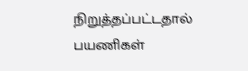நிறுத்தப்பட்டதால் பயணிகள்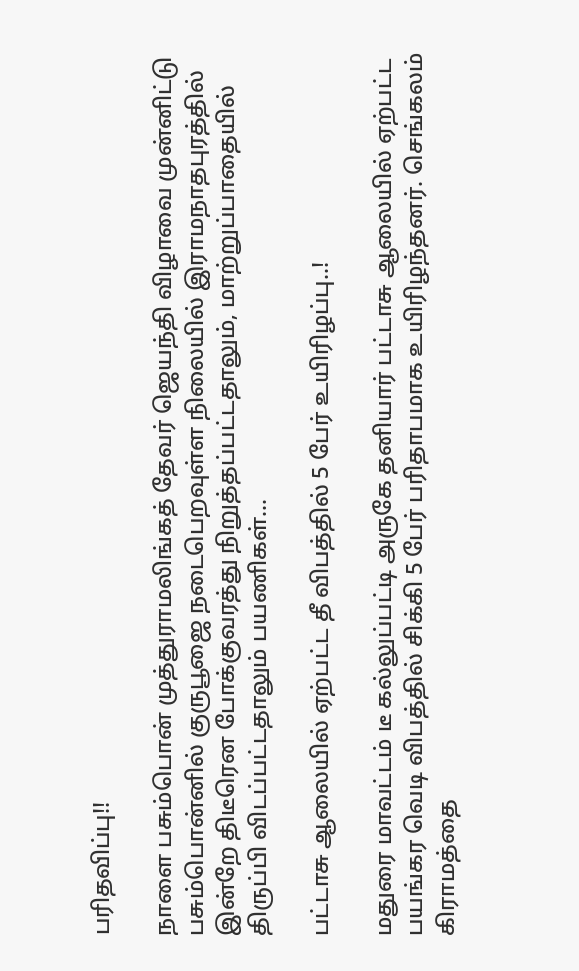பரிதவிப்பு!!

நாளை பசும்பொன் முத்துராமலிங்கத் தேவர் ஜெயந்தி விழாவை முன்னிட்டு பசும்பொன்னில் குருபூஜை நடைபெறவுள்ள நிலையில் இராமநாதபுரத்தில் இன்றே திடீரென போக்குவரத்து நிறுத்தப்பட்டதாலும், மாற்றுப்பாதையில் திருப்பி விடப்பட்டதாலும் பயணிகள்...

பட்டாசு ஆலையில் ஏற்பட்ட தீ விபத்தில் 5 பேர் உயிரிழப்பு..!

மதுரை மாவட்டம் டீ கல்லுப்பட்டி அருகே தனியார் பட்டாசு ஆலையில் ஏற்பட்ட பயங்கர வெடி விபத்தில் சிக்கி 5 பேர் பரிதாபமாக உயிரிழந்தனர். செங்கலம் கிராமத்தை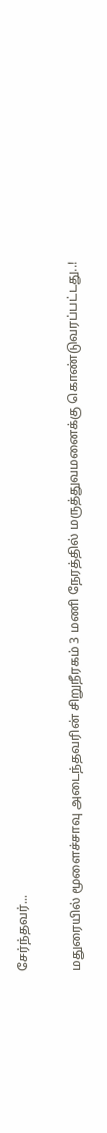சேர்ந்தவர்...

மதுரையில் மூளைச்சாவு அடைந்தவரின் சிறுநீரகம் 3 மணி நேரத்தில் மருத்துவமனைக்கு கொண்டுவரப்பட்டது..!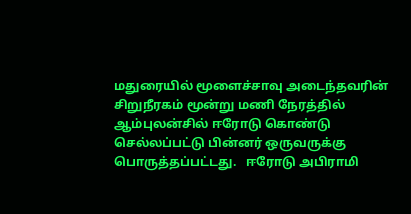மதுரையில் மூளைச்சாவு அடைந்தவரின் சிறுநீரகம் மூன்று மணி நேரத்தில் ஆம்புலன்சில் ஈரோடு கொண்டு செல்லப்பட்டு பின்னர் ஒருவருக்கு பொருத்தப்பட்டது.   ஈரோடு அபிராமி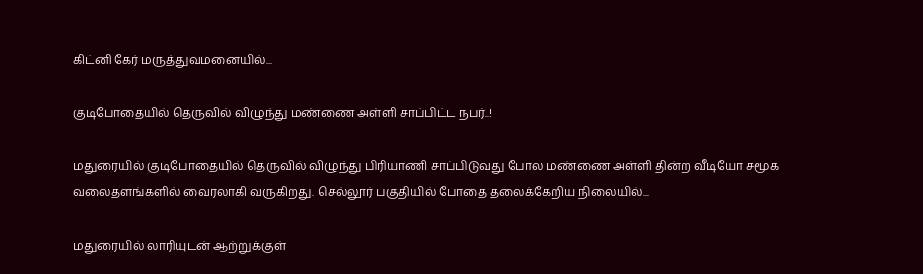கிட்னி கேர் மருத்துவமனையில்...

குடிபோதையில் தெருவில் விழுந்து மண்ணை அள்ளி சாப்பிட்ட நபர்..!

மதுரையில் குடிபோதையில் தெருவில் விழுந்து பிரியாணி சாப்பிடுவது போல மண்ணை அள்ளி தின்ற வீடியோ சமூக வலைதளங்களில் வைரலாகி வருகிறது. செல்லூர் பகுதியில் போதை தலைக்கேறிய நிலையில்...

மதுரையில் லாரியுடன் ஆற்றுக்குள்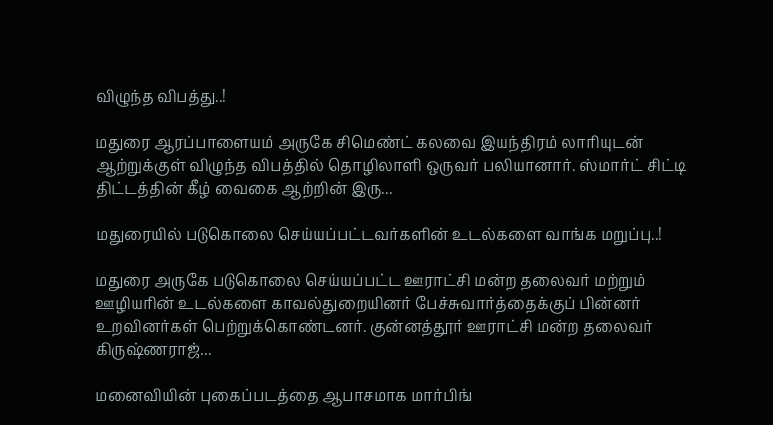விழுந்த விபத்து..!

மதுரை ஆரப்பாளையம் அருகே சிமெண்ட் கலவை இயந்திரம் லாரியுடன் ஆற்றுக்குள் விழுந்த விபத்தில் தொழிலாளி ஒருவர் பலியானார். ஸ்மார்ட் சிட்டி திட்டத்தின் கீழ் வைகை ஆற்றின் இரு...

மதுரையில் படுகொலை செய்யப்பட்டவர்களின் உடல்களை வாங்க மறுப்பு..!

மதுரை அருகே படுகொலை செய்யப்பட்ட ஊராட்சி மன்ற தலைவர் மற்றும் ஊழியரின் உடல்களை காவல்துறையினர் பேச்சுவார்த்தைக்குப் பின்னர் உறவினர்கள் பெற்றுக்கொண்டனர். குன்னத்தூர் ஊராட்சி மன்ற தலைவர் கிருஷ்ணராஜ்...

மனைவியின் புகைப்படத்தை ஆபாசமாக மார்பிங்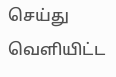செய்து வெளியிட்ட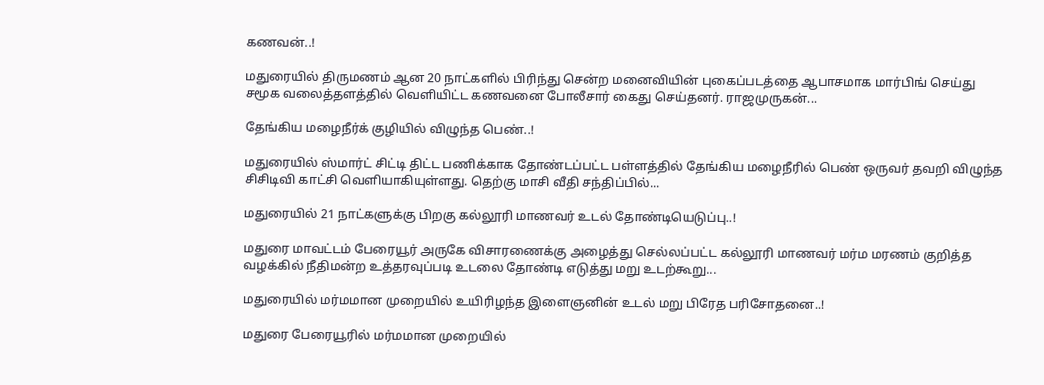கணவன்..!

மதுரையில் திருமணம் ஆன 20 நாட்களில் பிரிந்து சென்ற மனைவியின் புகைப்படத்தை ஆபாசமாக மார்பிங் செய்து சமூக வலைத்தளத்தில் வெளியிட்ட கணவனை போலீசார் கைது செய்தனர். ராஜமுருகன்...

தேங்கிய மழைநீர்க் குழியில் விழுந்த பெண்..!

மதுரையில் ஸ்மார்ட் சிட்டி திட்ட பணிக்காக தோண்டப்பட்ட பள்ளத்தில் தேங்கிய மழைநீரில் பெண் ஒருவர் தவறி விழுந்த சிசிடிவி காட்சி வெளியாகியுள்ளது. தெற்கு மாசி வீதி சந்திப்பில்...

மதுரையில் 21 நாட்களுக்கு பிறகு கல்லூரி மாணவர் உடல் தோண்டியெடுப்பு..!

மதுரை மாவட்டம் பேரையூர் அருகே விசாரணைக்கு அழைத்து செல்லப்பட்ட கல்லூரி மாணவர் மர்ம மரணம் குறித்த வழக்கில் நீதிமன்ற உத்தரவுப்படி உடலை தோண்டி எடுத்து மறு உடற்கூறு...

மதுரையில் மர்மமான முறையில் உயிரிழந்த இளைஞனின் உடல் மறு பிரேத பரிசோதனை..!

மதுரை பேரையூரில் மர்மமான முறையில்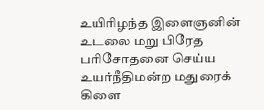உயிரிழந்த இளைஞனின் உடலை மறு பிரேத பரிசோதனை செய்ய உயர்நீதிமன்ற மதுரைக் கிளை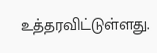உத்தரவிட்டுள்ளது.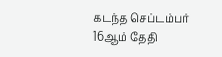கடந்த செப்டம்பர் 16ஆம் தேதி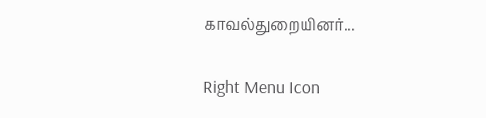காவல்துறையினர்...

Right Menu Icon